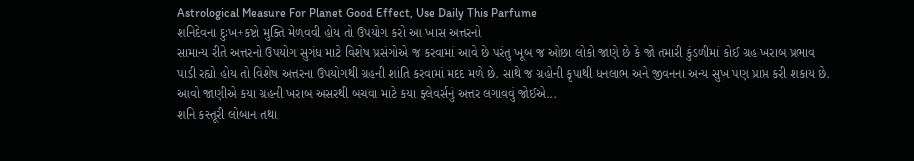Astrological Measure For Planet Good Effect, Use Daily This Parfume
શનિદેવના દુઃખ+કષ્ટો મુક્તિ મેળવવી હોય તો ઉપયોગ કરો આ ખાસ અત્તરનો
સામાન્ય રીતે અત્તરનો ઉપયોગ સુગંધ માટે વિશેષ પ્રસંગોએ જ કરવામાં આવે છે પરંતુ ખૂબ જ ઓછા લોકો જાણે છે કે જો તમારી કુંડળીમાં કોઈ ગ્રહ ખરાબ પ્રભાવ પાડી રહ્યો હોય તો વિશેષ અત્તરના ઉપયોગથી ગ્રહની શાંતિ કરવામાં મદદ મળે છે. સાથે જ ગ્રહોની કૃપાથી ધનલાભ અને જીવનના અન્ય સુખ પણ પ્રાપ્ત કરી શકાય છે. આવો જાણીએ કયા ગ્રહની ખરાબ અસરથી બચવા માટે કયા ફ્લેવર્સનું અત્તર લગાવવું જોઈએ...
શનિ કસ્તૂરી લોબાન તથા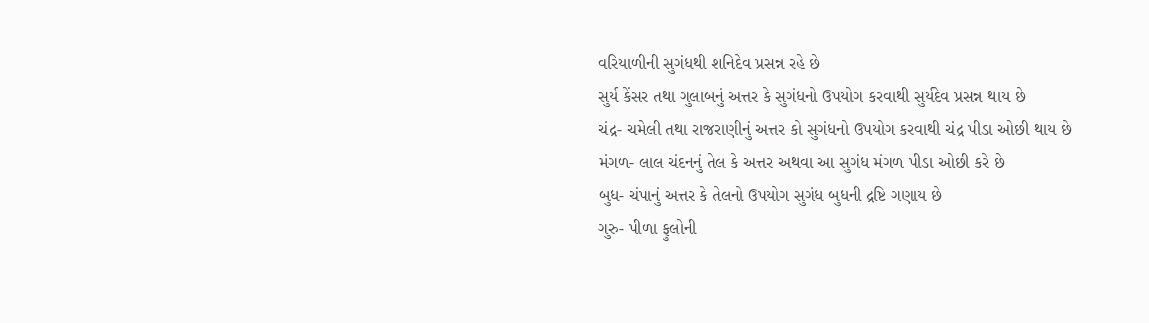વરિયાળીની સુગંધથી શનિદેવ પ્રસન્ન રહે છે
સુર્ય કેંસર તથા ગુલાબનું અત્તર કે સુગંધનો ઉપયોગ કરવાથી સુર્યદેવ પ્રસન્ન થાય છે
ચંદ્ર- ચમેલી તથા રાજરાણીનું અત્તર કો સુગંધનો ઉપયોગ કરવાથી ચંદ્ર પીડા ઓછી થાય છે
મંગળ- લાલ ચંદનનું તેલ કે અત્તર અથવા આ સુગંધ મંગળ પીડા ઓછી કરે છે
બુધ- ચંપાનું અત્તર કે તેલનો ઉપયોગ સુગંધ બુધની દ્રષ્ટિ ગણાય છે
ગુરુ- પીળા ફુલોની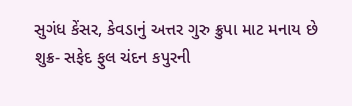સુગંધ કેંસર, કેવડાનું અત્તર ગુરુ ક્રુપા માટ મનાય છે
શુક્ર- સફેદ ફુલ ચંદન કપુરની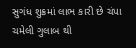સુગંધ શુક્રમાં લાભ કારી છે ચંપા ચમેલી ગુલાબ થી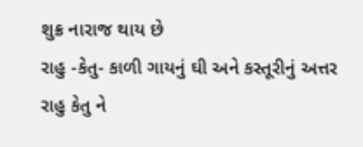શુક્ર નારાજ થાય છે
રાહુ -કેતુ- કાળી ગાયનું ઘી અને કસ્તૂરીનું અત્તર રાહુ કેતુ ને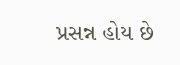પ્રસન્ન હોય છે